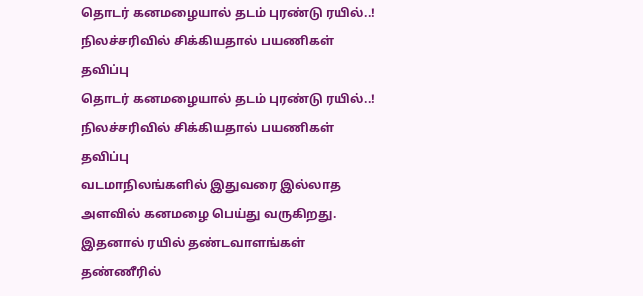தொடர் கனமழையால் தடம் புரண்டு ரயில்..! நிலச்சரிவில் சிக்கியதால் பயணிகள் தவிப்பு
தொடர் கனமழையால் தடம் புரண்டு ரயில்..! நிலச்சரிவில் சிக்கியதால் பயணிகள் தவிப்பு
வடமாநிலங்களில் இதுவரை இல்லாத அளவில் கனமழை பெய்து வருகிறது. இதனால் ரயில் தண்டவாளங்கள் தண்ணீரில்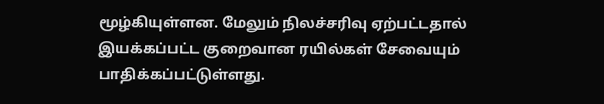மூழ்கியுள்ளன. மேலும் நிலச்சரிவு ஏற்பட்டதால் இயக்கப்பட்ட குறைவான ரயில்கள் சேவையும் பாதிக்கப்பட்டுள்ளது.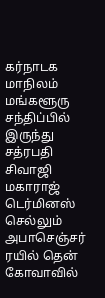கர்நாடக மாநிலம் மங்களூரு சந்திப்பில் இருந்து சத்ரபதி சிவாஜி மகாராஜ் டெர்மினஸ் செல்லும் அபாசெஞ்சர் ரயில் தென் கோவாவில்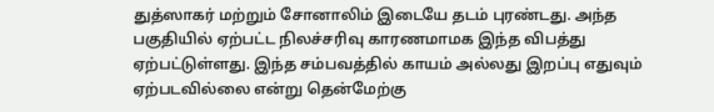துத்ஸாகர் மற்றும் சோனாலிம் இடையே தடம் புரண்டது. அந்த பகுதியில் ஏற்பட்ட நிலச்சரிவு காரணமாமக இந்த விபத்து ஏற்பட்டுள்ளது. இந்த சம்பவத்தில் காயம் அல்லது இறப்பு எதுவும் ஏற்படவில்லை என்று தென்மேற்கு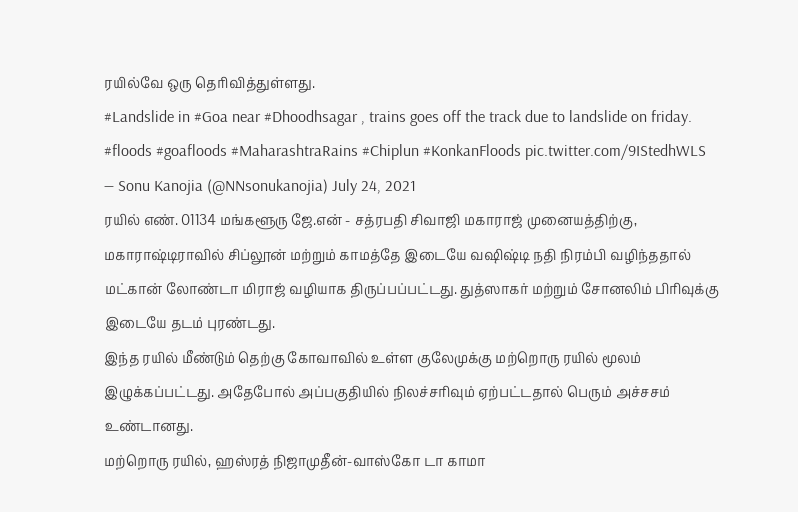ரயில்வே ஒரு தெரிவித்துள்ளது.
#Landslide in #Goa near #Dhoodhsagar , trains goes off the track due to landslide on friday. #floods #goafloods #MaharashtraRains #Chiplun #KonkanFloods pic.twitter.com/9IStedhWLS
— Sonu Kanojia (@NNsonukanojia) July 24, 2021
ரயில் எண். 01134 மங்களூரு ஜே.என் - சத்ரபதி சிவாஜி மகாராஜ் முனையத்திற்கு, மகாராஷ்டிராவில் சிப்லூன் மற்றும் காமத்தே இடையே வஷிஷ்டி நதி நிரம்பி வழிந்ததால் மட்கான் லோண்டா மிராஜ் வழியாக திருப்பப்பட்டது. துத்ஸாகர் மற்றும் சோனலிம் பிரிவுக்கு இடையே தடம் புரண்டது.
இந்த ரயில் மீண்டும் தெற்கு கோவாவில் உள்ள குலேமுக்கு மற்றொரு ரயில் மூலம் இழுக்கப்பட்டது. அதேபோல் அப்பகுதியில் நிலச்சரிவும் ஏற்பட்டதால் பெரும் அச்சசம் உண்டானது.
மற்றொரு ரயில், ஹஸ்ரத் நிஜாமுதீன்-வாஸ்கோ டா காமா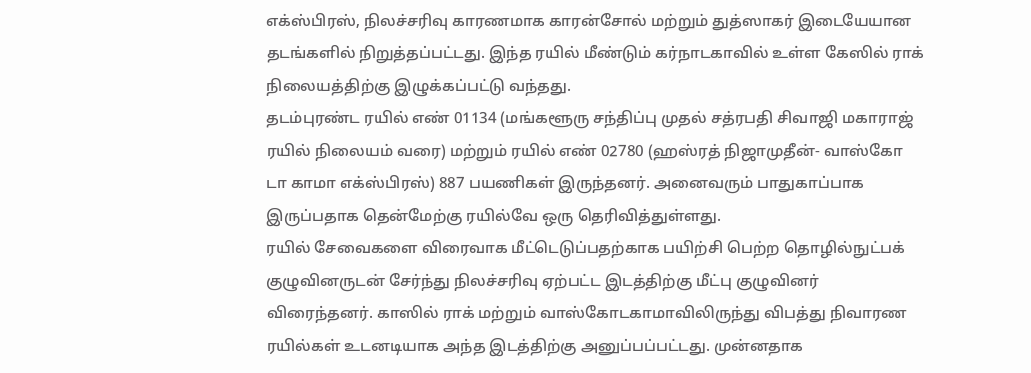எக்ஸ்பிரஸ், நிலச்சரிவு காரணமாக காரன்சோல் மற்றும் துத்ஸாகர் இடையேயான தடங்களில் நிறுத்தப்பட்டது. இந்த ரயில் மீண்டும் கர்நாடகாவில் உள்ள கேஸில் ராக் நிலையத்திற்கு இழுக்கப்பட்டு வந்தது.
தடம்புரண்ட ரயில் எண் 01134 (மங்களூரு சந்திப்பு முதல் சத்ரபதி சிவாஜி மகாராஜ் ரயில் நிலையம் வரை) மற்றும் ரயில் எண் 02780 (ஹஸ்ரத் நிஜாமுதீன்- வாஸ்கோ டா காமா எக்ஸ்பிரஸ்) 887 பயணிகள் இருந்தனர். அனைவரும் பாதுகாப்பாக இருப்பதாக தென்மேற்கு ரயில்வே ஒரு தெரிவித்துள்ளது.
ரயில் சேவைகளை விரைவாக மீட்டெடுப்பதற்காக பயிற்சி பெற்ற தொழில்நுட்பக் குழுவினருடன் சேர்ந்து நிலச்சரிவு ஏற்பட்ட இடத்திற்கு மீட்பு குழுவினர் விரைந்தனர். காஸில் ராக் மற்றும் வாஸ்கோடகாமாவிலிருந்து விபத்து நிவாரண ரயில்கள் உடனடியாக அந்த இடத்திற்கு அனுப்பப்பட்டது. முன்னதாக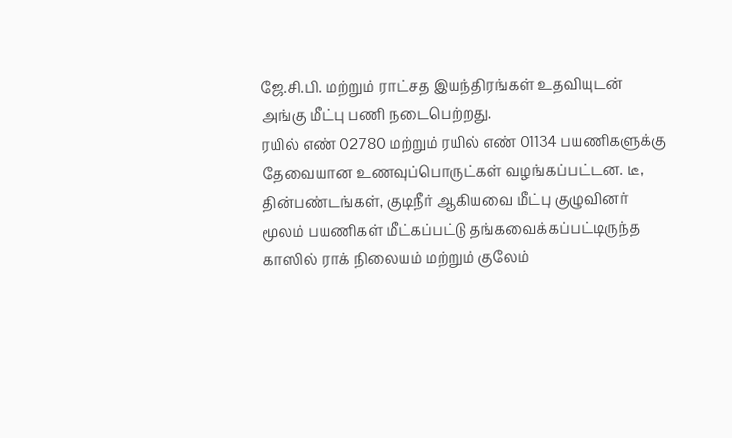ஜே.சி.பி. மற்றும் ராட்சத இயந்திரங்கள் உதவியுடன் அங்கு மீட்பு பணி நடைபெற்றது.
ரயில் எண் 02780 மற்றும் ரயில் எண் 01134 பயணிகளுக்கு தேவையான உணவுப்பொருட்கள் வழங்கப்பட்டன. டீ, தின்பண்டங்கள், குடிநீர் ஆகியவை மீட்பு குழுவினர் மூலம் பயணிகள் மீட்கப்பட்டு தங்கவைக்கப்பட்டிருந்த காஸில் ராக் நிலையம் மற்றும் குலேம்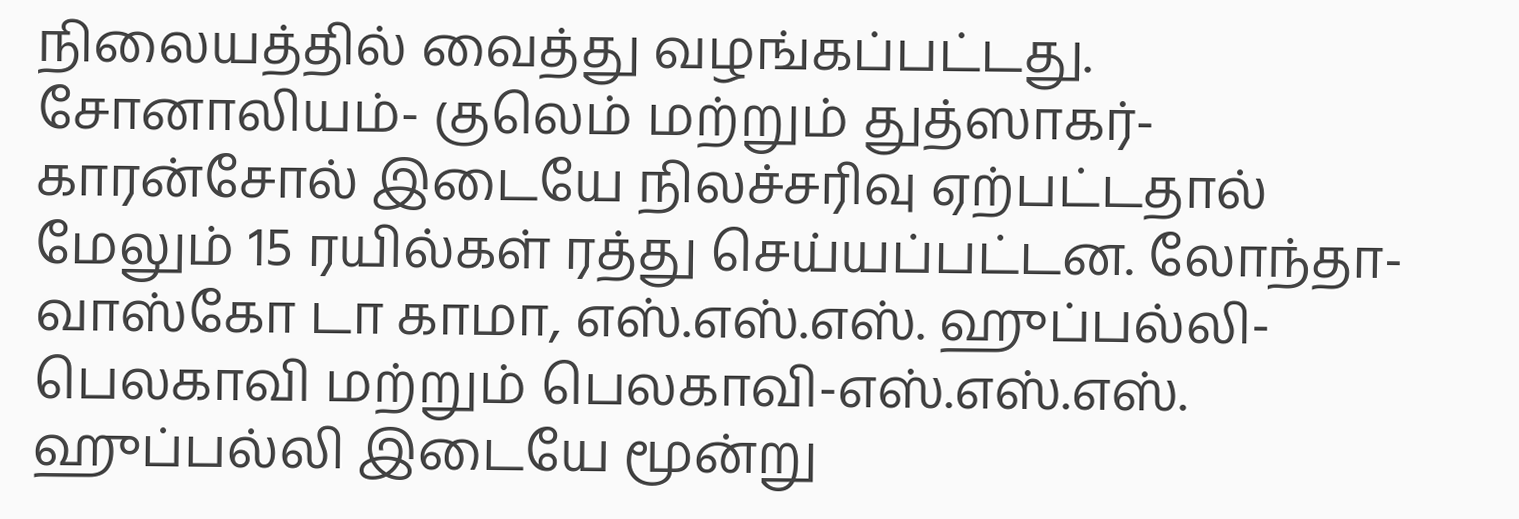நிலையத்தில் வைத்து வழங்கப்பட்டது.
சோனாலியம்- குலெம் மற்றும் துத்ஸாகர்-காரன்சோல் இடையே நிலச்சரிவு ஏற்பட்டதால் மேலும் 15 ரயில்கள் ரத்து செய்யப்பட்டன. லோந்தா-வாஸ்கோ டா காமா, எஸ்.எஸ்.எஸ். ஹுப்பல்லி-பெலகாவி மற்றும் பெலகாவி-எஸ்.எஸ்.எஸ். ஹுப்பல்லி இடையே மூன்று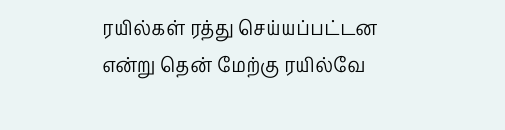ரயில்கள் ரத்து செய்யப்பட்டன என்று தென் மேற்கு ரயில்வே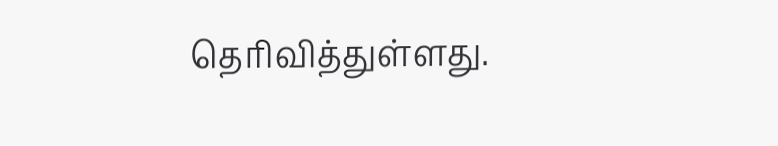தெரிவித்துள்ளது.